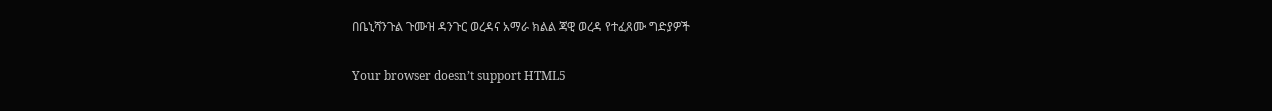በቤኒሻንጉል ጉሙዝ ዳንጉር ወረዳና አማራ ክልል ጃዊ ወረዳ የተፈጸሙ ግድያዎች

Your browser doesn’t support HTML5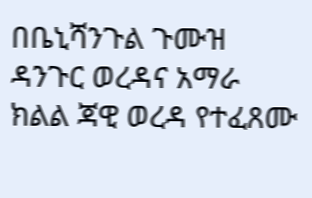በቤኒሻንጉል ጉሙዝ ዳንጉር ወረዳና አማራ ክልል ጃዊ ወረዳ የተፈጸሙ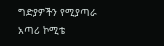ግድያዎችን የሚያጣራ አጣሪ ኮሚቴ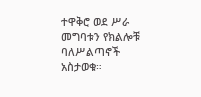ተዋቅሮ ወደ ሥራ መግባቱን የክልሎቹ ባለሥልጣኖች አስታወቁ።